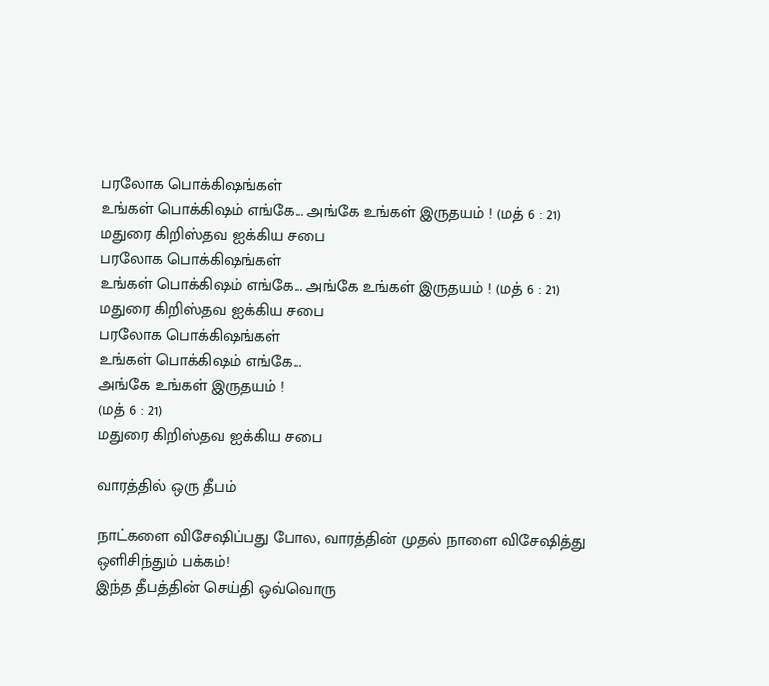பரலோக பொக்கிஷங்கள்
உங்கள் பொக்கிஷம் எங்கே... அங்கே உங்கள் இருதயம் ! (மத் 6 : 21)
மதுரை கிறிஸ்தவ ஐக்கிய சபை
பரலோக பொக்கிஷங்கள்
உங்கள் பொக்கிஷம் எங்கே... அங்கே உங்கள் இருதயம் ! (மத் 6 : 21)
மதுரை கிறிஸ்தவ ஐக்கிய சபை
பரலோக பொக்கிஷங்கள்
உங்கள் பொக்கிஷம் எங்கே...
அங்கே உங்கள் இருதயம் !
(மத் 6 : 21)
மதுரை கிறிஸ்தவ ஐக்கிய சபை

வாரத்தில் ஒரு தீபம்

நாட்களை விசேஷிப்பது போல, வாரத்தின் முதல் நாளை விசேஷித்து ஒளிசிந்தும் பக்கம்!
இந்த தீபத்தின் செய்தி ஒவ்வொரு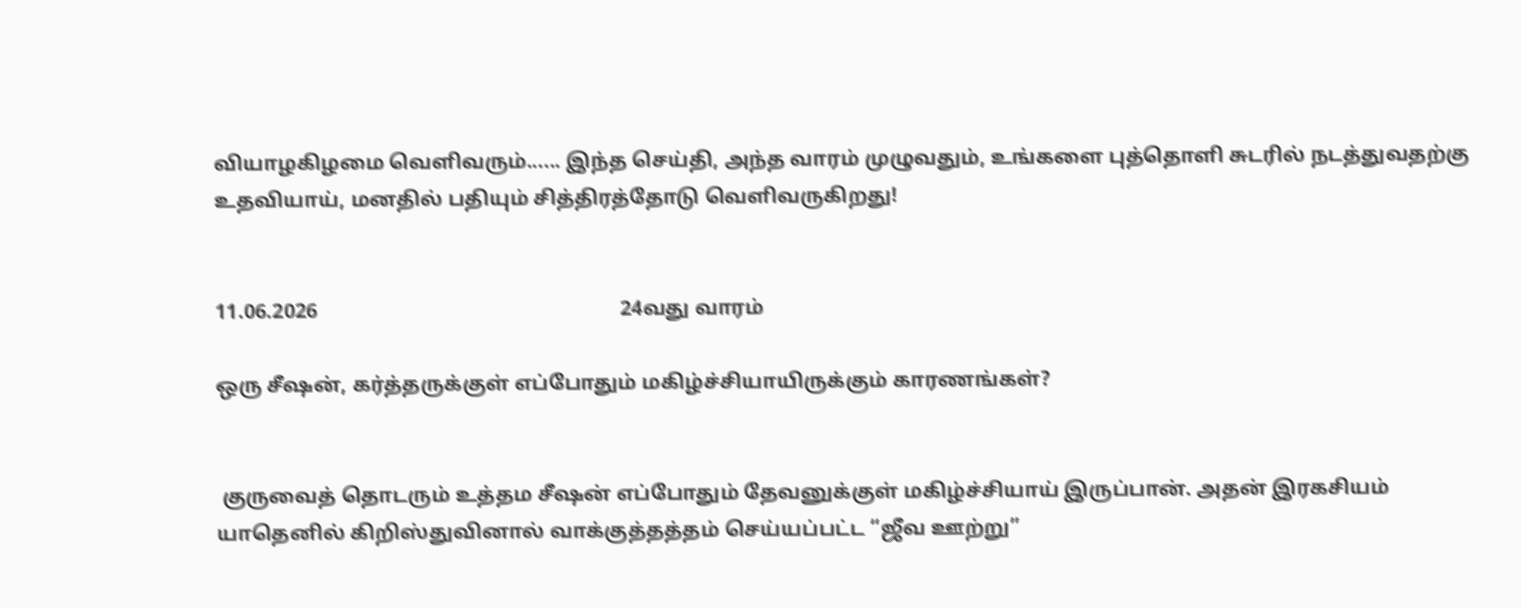வியாழகிழமை வெளிவரும்...... இந்த செய்தி, அந்த வாரம் முழுவதும், உங்களை புத்தொளி சுடரில் நடத்துவதற்கு உதவியாய், மனதில் பதியும் சித்திரத்தோடு வெளிவருகிறது!


11.06.2026                                                          24வது வாரம்

ஒரு சீஷன், கர்த்தருக்குள் எப்போதும் மகிழ்ச்சியாயிருக்கும் காரணங்கள்?


 குருவைத் தொடரும் உத்தம சீஷன் எப்போதும் தேவனுக்குள் மகிழ்ச்சியாய் இருப்பான். அதன் இரகசியம் யாதெனில் கிறிஸ்துவினால் வாக்குத்தத்தம் செய்யப்பட்ட “ஜீவ ஊற்று”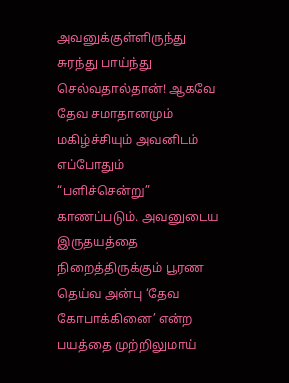அவனுக்குள்ளிருந்து சுரந்து பாய்ந்து செல்வதால்தான்! ஆகவே தேவ சமாதானமும் மகிழ்ச்சியும் அவனிடம் எப்போதும் “பளிச்சென்று” காணப்படும். அவனுடைய இருதயத்தை நிறைத்திருக்கும் பூரண தெய்வ அன்பு ‘தேவ கோபாக்கினை’ என்ற பயத்தை முற்றிலுமாய்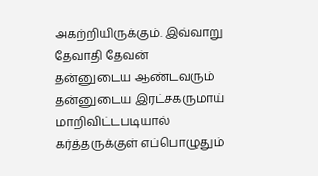அகற்றியிருக்கும். இவ்வாறு தேவாதி தேவன் தன்னுடைய ஆண்டவரும் தன்னுடைய இரட்சகருமாய் மாறிவிட்டபடியால் கர்த்தருக்குள் எப்பொழுதும்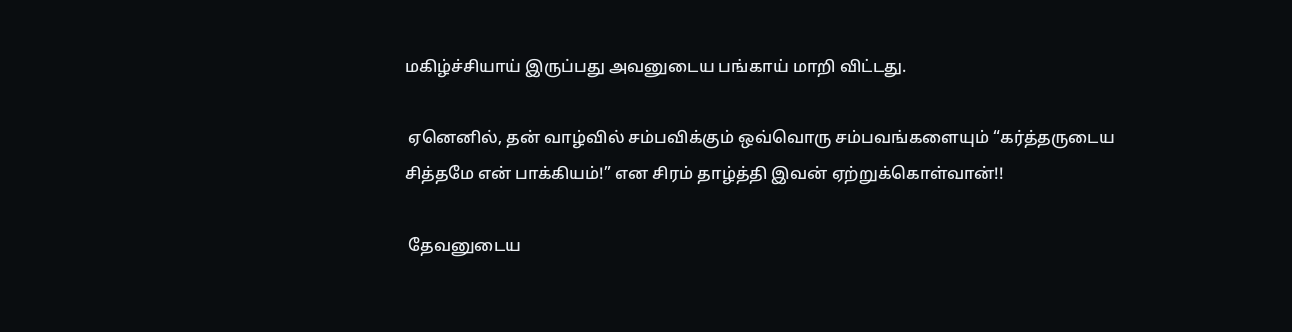மகிழ்ச்சியாய் இருப்பது அவனுடைய பங்காய் மாறி விட்டது.

 ஏனெனில், தன் வாழ்வில் சம்பவிக்கும் ஒவ்வொரு சம்பவங்களையும் “கர்த்தருடைய சித்தமே என் பாக்கியம்!” என சிரம் தாழ்த்தி இவன் ஏற்றுக்கொள்வான்!!

 தேவனுடைய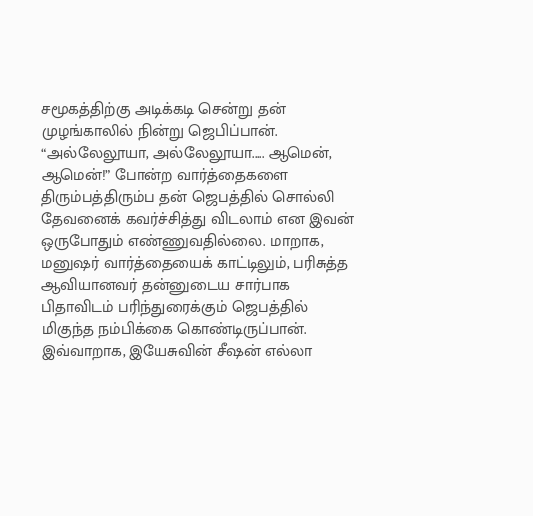சமூகத்திற்கு அடிக்கடி சென்று தன் முழங்காலில் நின்று ஜெபிப்பான். “அல்லேலூயா, அல்லேலூயா..... ஆமென், ஆமென்!” போன்ற வார்த்தைகளை திரும்பத்திரும்ப தன் ஜெபத்தில் சொல்லி தேவனைக் கவர்ச்சித்து விடலாம் என இவன் ஒருபோதும் எண்ணுவதில்லை. மாறாக, மனுஷர் வார்த்தையைக் காட்டிலும், பரிசுத்த ஆவியானவர் தன்னுடைய சார்பாக பிதாவிடம் பரிந்துரைக்கும் ஜெபத்தில் மிகுந்த நம்பிக்கை கொண்டிருப்பான். இவ்வாறாக, இயேசுவின் சீஷன் எல்லா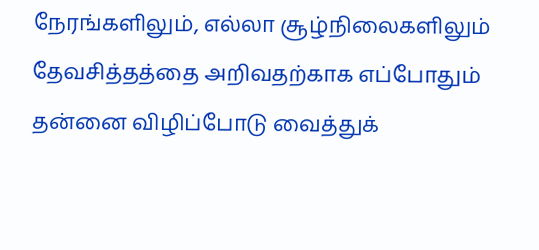நேரங்களிலும், எல்லா சூழ்நிலைகளிலும் தேவசித்தத்தை அறிவதற்காக எப்போதும் தன்னை விழிப்போடு வைத்துக்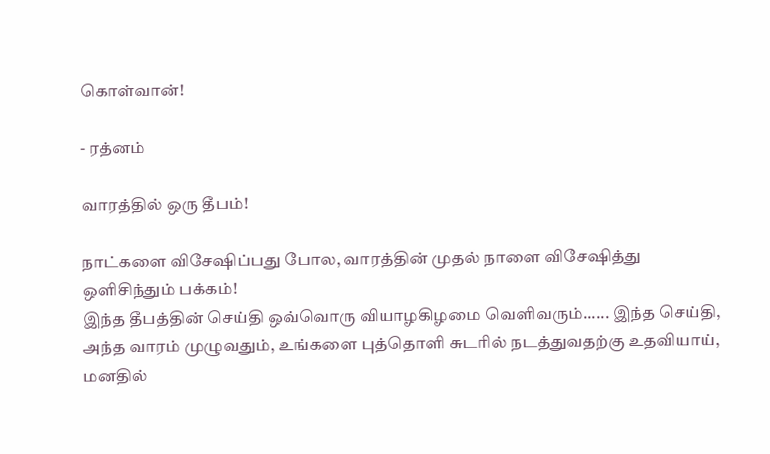கொள்வான்!

- ரத்னம்

வாரத்தில் ஒரு தீபம்!

நாட்களை விசேஷிப்பது போல, வாரத்தின் முதல் நாளை விசேஷித்து ஒளிசிந்தும் பக்கம்!
இந்த தீபத்தின் செய்தி ஒவ்வொரு வியாழகிழமை வெளிவரும்...... இந்த செய்தி, அந்த வாரம் முழுவதும், உங்களை புத்தொளி சுடரில் நடத்துவதற்கு உதவியாய், மனதில்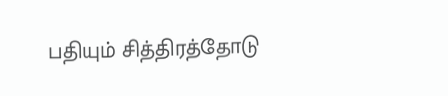பதியும் சித்திரத்தோடு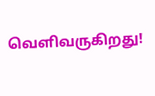வெளிவருகிறது!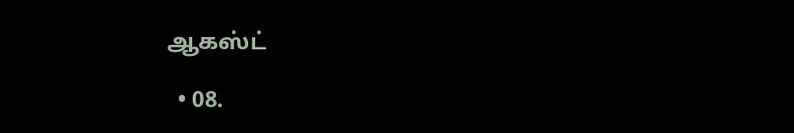ஆகஸ்ட்

  • 08.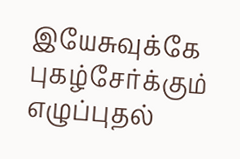இயேசுவுக்கே புகழ்சேர்க்கும் எழுப்புதல்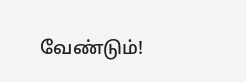வேண்டும்!